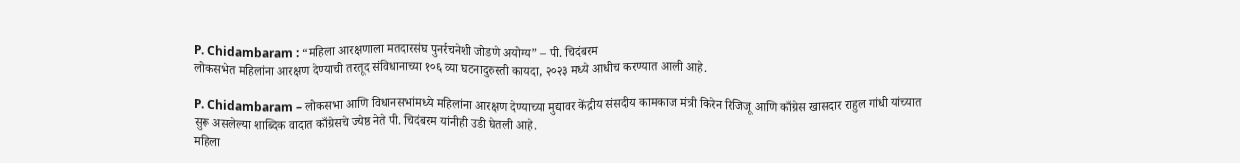P. Chidambaram : “महिला आरक्षणाला मतदारसंघ पुनर्रचनेशी जोडणे अयोग्य” – पी. चिदंबरम
लोकसभेत महिलांना आरक्षण देण्याची तरतूद संविधानाच्या १०६ व्या घटनादुरुस्ती कायदा, २०२३ मध्ये आधीच करण्यात आली आहे.

P. Chidambaram – लोकसभा आणि विधानसभांमध्ये महिलांना आरक्षण देण्याच्या मुद्यावर केंद्रीय संसदीय कामकाज मंत्री किरेन रिजिजू आणि काँग्रेस खासदार राहुल गांधी यांच्यात सुरू असलेल्या शाब्दिक वादात काँग्रेसचे ज्येष्ठ नेते पी. चिदंबरम यांनीही उडी घेतली आहे.
महिला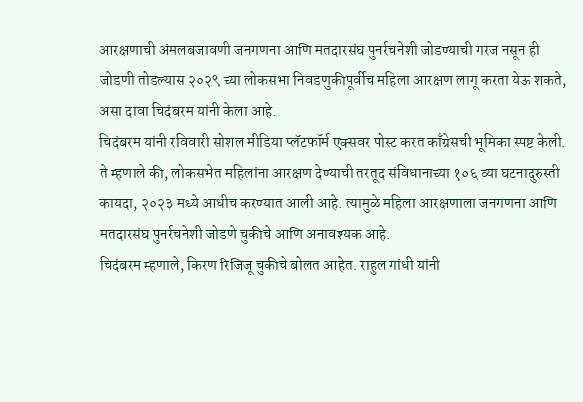आरक्षणाची अंमलबजावणी जनगणना आणि मतदारसंघ पुनर्रचनेशी जोडण्याची गरज नसून ही जोडणी तोडल्यास २०२९ च्या लोकसभा निवडणुकीपूर्वीच महिला आरक्षण लागू करता येऊ शकते, असा दावा चिदंबरम यांनी केला आहे.
चिदंबरम यांनी रविवारी सोशल मीडिया प्लॅटफॉर्म एक्सवर पोस्ट करत काँग्रेसची भूमिका स्पष्ट केली. ते म्हणाले की, लोकसभेत महिलांना आरक्षण देण्याची तरतूद संविधानाच्या १०६ व्या घटनादुरुस्ती कायदा, २०२३ मध्ये आधीच करण्यात आली आहे. त्यामुळे महिला आरक्षणाला जनगणना आणि मतदारसंघ पुनर्रचनेशी जोडणे चुकीचे आणि अनावश्यक आहे.
चिदंबरम म्हणाले, किरण रिजिजू चुकीचे बोलत आहेत. राहुल गांधी यांनी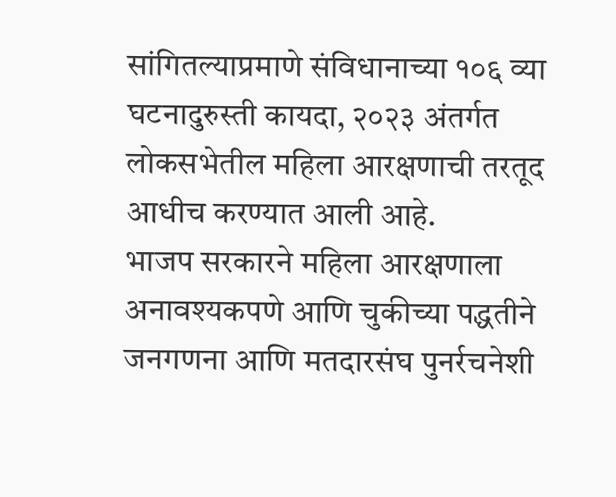सांगितल्याप्रमाणे संविधानाच्या १०६ व्या घटनादुरुस्ती कायदा, २०२३ अंतर्गत लोकसभेतील महिला आरक्षणाची तरतूद आधीच करण्यात आली आहे.
भाजप सरकारने महिला आरक्षणाला अनावश्यकपणे आणि चुकीच्या पद्धतीने जनगणना आणि मतदारसंघ पुनर्रचनेशी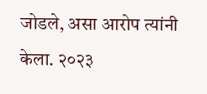जोडले, असा आरोप त्यांनी केला. २०२३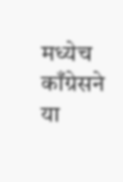मध्येच काँग्रेसने या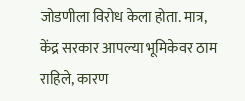जोडणीला विरोध केला होता. मात्र, केंद्र सरकार आपल्या भूमिकेवर ठाम राहिले, कारण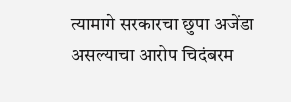त्यामागे सरकारचा छुपा अजेंडा असल्याचा आरोप चिदंबरम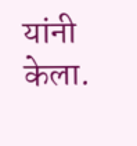यांनी केला.